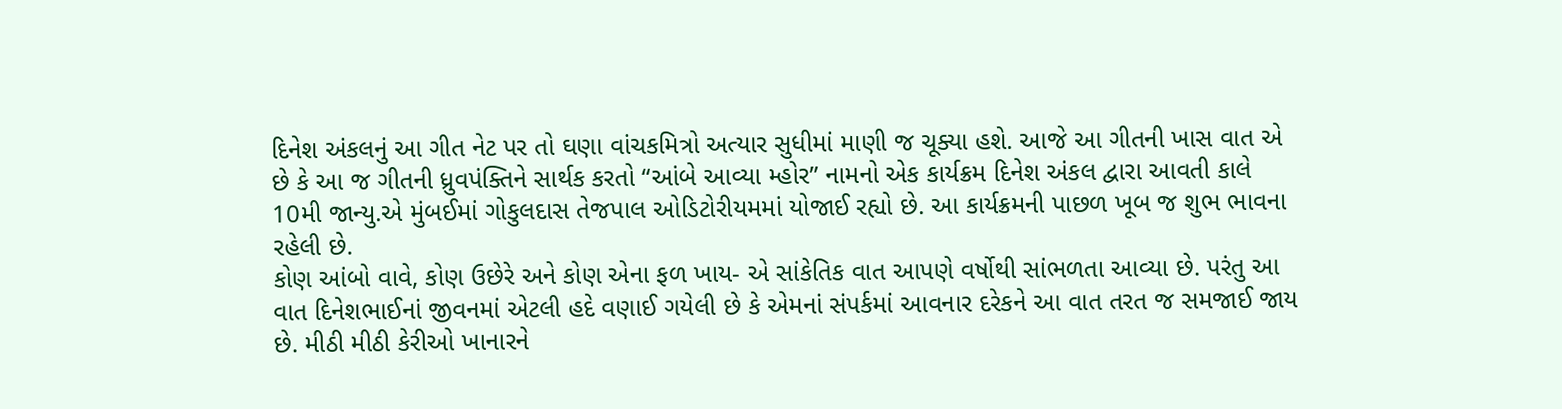દિનેશ અંકલનું આ ગીત નેટ પર તો ઘણા વાંચકમિત્રો અત્યાર સુધીમાં માણી જ ચૂક્યા હશે. આજે આ ગીતની ખાસ વાત એ છે કે આ જ ગીતની ધ્રુવપંક્તિને સાર્થક કરતો “આંબે આવ્યા મ્હોર” નામનો એક કાર્યક્રમ દિનેશ અંકલ દ્વારા આવતી કાલે 10મી જાન્યુ.એ મુંબઈમાં ગોકુલદાસ તેજપાલ ઓડિટોરીયમમાં યોજાઈ રહ્યો છે. આ કાર્યક્રમની પાછળ ખૂબ જ શુભ ભાવના રહેલી છે.
કોણ આંબો વાવે, કોણ ઉછેરે અને કોણ એના ફળ ખાય- એ સાંકેતિક વાત આપણે વર્ષોથી સાંભળતા આવ્યા છે. પરંતુ આ વાત દિનેશભાઈનાં જીવનમાં એટલી હદે વણાઈ ગયેલી છે કે એમનાં સંપર્કમાં આવનાર દરેકને આ વાત તરત જ સમજાઈ જાય છે. મીઠી મીઠી કેરીઓ ખાનારને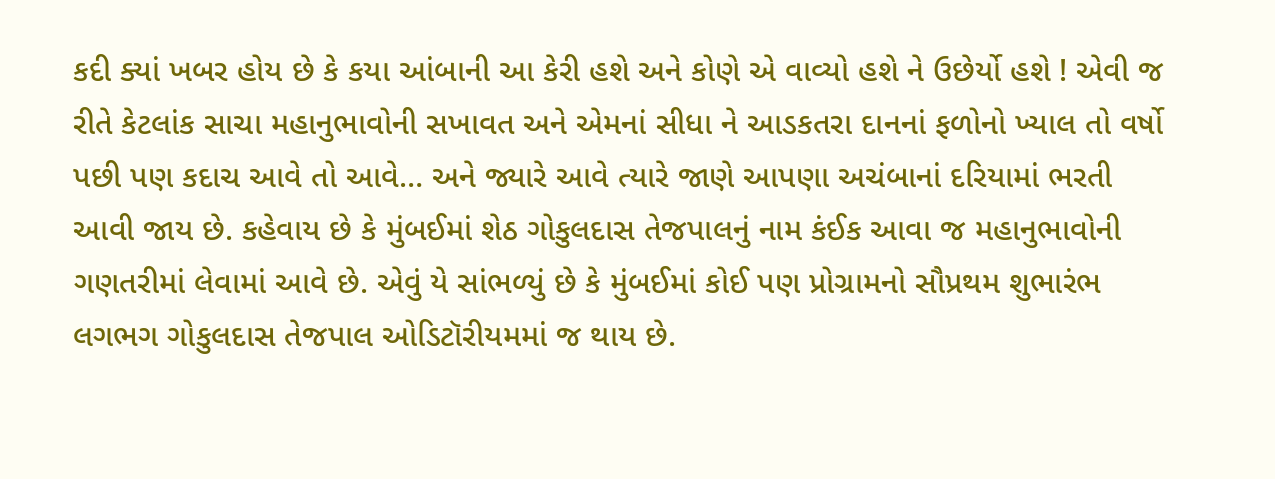કદી ક્યાં ખબર હોય છે કે કયા આંબાની આ કેરી હશે અને કોણે એ વાવ્યો હશે ને ઉછેર્યો હશે ! એવી જ રીતે કેટલાંક સાચા મહાનુભાવોની સખાવત અને એમનાં સીધા ને આડકતરા દાનનાં ફળોનો ખ્યાલ તો વર્ષો પછી પણ કદાચ આવે તો આવે… અને જ્યારે આવે ત્યારે જાણે આપણા અચંબાનાં દરિયામાં ભરતી આવી જાય છે. કહેવાય છે કે મુંબઈમાં શેઠ ગોકુલદાસ તેજપાલનું નામ કંઈક આવા જ મહાનુભાવોની ગણતરીમાં લેવામાં આવે છે. એવું યે સાંભળ્યું છે કે મુંબઈમાં કોઈ પણ પ્રોગ્રામનો સૌપ્રથમ શુભારંભ લગભગ ગોકુલદાસ તેજપાલ ઓડિટૉરીયમમાં જ થાય છે.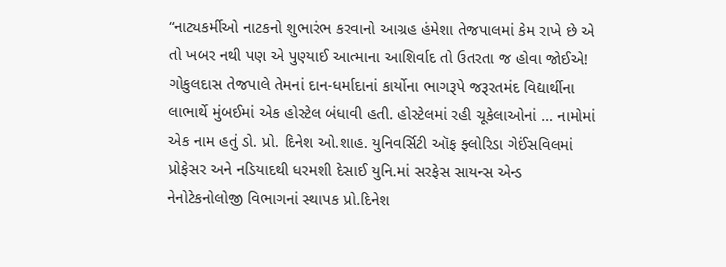“નાટ્યકર્મીઓ નાટકનો શુભારંભ કરવાનો આગ્રહ હંમેશા તેજપાલમાં કેમ રાખે છે એ તો ખબર નથી પણ એ પુણ્યાઈ આત્માના આશિર્વાદ તો ઉતરતા જ હોવા જોઈએ! ગોકુલદાસ તેજપાલે તેમનાં દાન-ધર્માદાનાં કાર્યોના ભાગરૂપે જરૂરતમંદ વિદ્યાર્થીના લાભાર્થે મુંબઈમાં એક હોસ્ટેલ બંધાવી હતી. હોસ્ટેલમાં રહી ચૂકેલાઓનાં … નામોમાં એક નામ હતું ડો. પ્રો. દિનેશ ઓ.શાહ. યુનિવર્સિટી ઑફ ફ્લોરિડા ગેઈંસવિલમાં પ્રોફેસર અને નડિયાદથી ધરમશી દેસાઈ યુનિ.માં સરફેસ સાયન્સ એન્ડ નેનોટેકનોલોજી વિભાગનાં સ્થાપક પ્રો.દિનેશ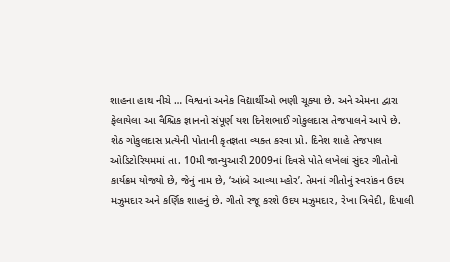શાહના હાથ નીચે … વિશ્વનાં અનેક વિદ્યાર્થીઓ ભણી ચૂક્યા છે. અને એમના દ્વારા ફેલાયેલા આ વૈશ્ચિક જ્ઞાનનો સંપૂર્ણ યશ દિનેશભાઈ ગોકુલદાસ તેજપાલને આપે છે. શેઠ ગોકુલદાસ પ્રત્યેની પોતાની કૃતજ્ઞતા વ્યક્ત કરવા પ્રો. દિનેશ શાહે તેજપાલ ઓડિટોરિયમમાં તા. 10મી જાન્યુઆરી 2009નાં દિવસે પોતે લખેલાં સુંદર ગીતોનો કાર્યક્રમ યોજ્યો છે, જેનું નામ છે, ‘આંબે આવ્યા મ્હોર’. તેમનાં ગીતોનું સ્વરાંકન ઉદય મઝુમદાર અને કર્ણિક શાહનું છે. ગીતો રજૂ કરશે ઉદય મઝુમદાર, રેખા ત્રિવેદી, દિપાલી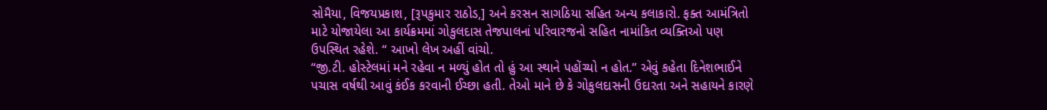સોમૈયા, વિજયપ્રકાશ, [રૂપકુમાર રાઠોડ,] અને કરસન સાગઠિયા સહિત અન્ય કલાકારો. ફક્ત આમંત્રિતો માટે યોજાયેલા આ કાર્યક્રમમાં ગોકુલદાસ તેજપાલનાં પરિવારજનો સહિત નામાંકિત વ્યક્તિઓ પણ ઉપસ્થિત રહેશે. “ આખો લેખ અહીં વાંચો.
“જી.ટી. હોસ્ટેલમાં મને રહેવા ન મળ્યું હોત તો હું આ સ્થાને પહોંચ્યો ન હોત.” એવું કહેતા દિનેશભાઈને પચાસ વર્ષથી આવું કંઈક કરવાની ઈચ્છા હતી. તેઓ માને છે કે ગોકુલદાસની ઉદારતા અને સહાયને કારણે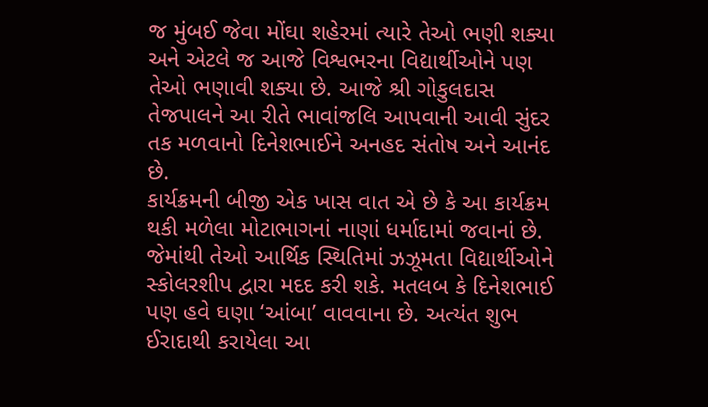જ મુંબઈ જેવા મોંઘા શહેરમાં ત્યારે તેઓ ભણી શક્યા અને એટલે જ આજે વિશ્વભરના વિદ્યાર્થીઓને પણ તેઓ ભણાવી શક્યા છે. આજે શ્રી ગોકુલદાસ તેજપાલને આ રીતે ભાવાંજલિ આપવાની આવી સુંદર તક મળવાનો દિનેશભાઈને અનહદ સંતોષ અને આનંદ છે.
કાર્યક્રમની બીજી એક ખાસ વાત એ છે કે આ કાર્યક્રમ થકી મળેલા મોટાભાગનાં નાણાં ધર્માદામાં જવાનાં છે. જેમાંથી તેઓ આર્થિક સ્થિતિમાં ઝઝૂમતા વિદ્યાર્થીઓને સ્કોલરશીપ દ્વારા મદદ કરી શકે. મતલબ કે દિનેશભાઈ પણ હવે ઘણા ‘આંબા’ વાવવાના છે. અત્યંત શુભ ઈરાદાથી કરાયેલા આ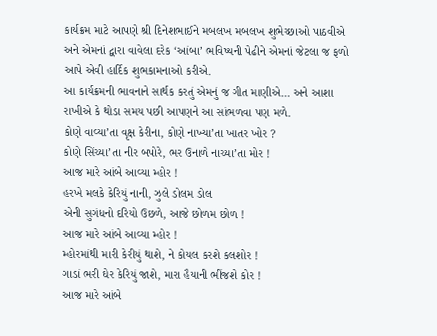કાર્યક્રમ માટે આપણે શ્રી દિનેશભાઈને મબલખ મબલખ શુભેચ્છાઓ પાઠવીએ અને એમનાં દ્વારા વાવેલા દરેક ‘આંબા’ ભવિષ્યની પેઢીને એમનાં જેટલા જ ફળો આપે એવી હાર્દિક શુભકામનાઓ કરીએ.
આ કાર્યક્રમની ભાવનાને સાર્થક કરતું એમનું જ ગીત માણીએ… અને આશા રાખીએ કે થોડા સમય પછી આપણને આ સાંભળવા પણ મળે.
કોણે વાવ્યા’તા વૃક્ષ કેરીના, કોણે નાખ્યા’તા ખાતર ખોર ?
કોણે સિંચ્યા’તા નીર બપોરે, ભર ઉનાળે નાચ્યા’તા મોર !
આજ મારે આંબે આવ્યા મ્હોર !
હરખે મલકે કેરિયું નાની, ઝુલે ડોલમ ડોલ
એની સુગંધનો દરિયો ઉછળે, આજે છોળમ છોળ !
આજ મારે આંબે આવ્યા મ્હોર !
મ્હોરમાંથી મારી કેરીયું થાશે, ને કોયલ કરશે કલશોર !
ગાડાં ભરી ઘેર કેરિયું જાશે, મારા હૈયાની ભીંજશે કોર !
આજ મારે આંબે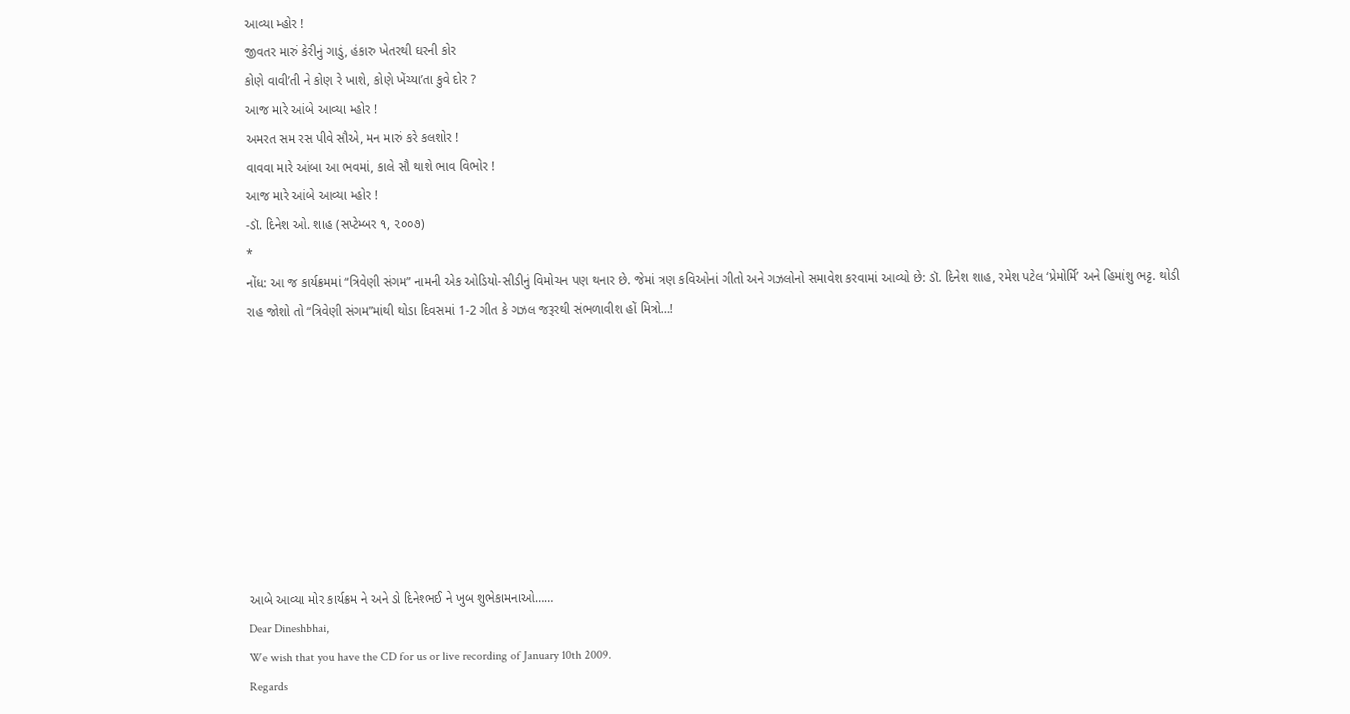આવ્યા મ્હોર !
જીવતર મારું કેરીનું ગાડું, હંકારુ ખેતરથી ઘરની કોર
કોણે વાવી’તી ને કોણ રે ખાશે, કોણે ખેંચ્યા’તા કુવે દોર ?
આજ મારે આંબે આવ્યા મ્હોર !
અમરત સમ રસ પીવે સૌએ, મન મારું કરે કલશોર !
વાવવા મારે આંબા આ ભવમાં, કાલે સૌ થાશે ભાવ વિભોર !
આજ મારે આંબે આવ્યા મ્હોર !
-ડૉ. દિનેશ ઓ. શાહ (સપ્ટેમ્બર ૧, ૨૦૦૭)
*
નોંધ: આ જ કાર્યક્રમમાં “ત્રિવેણી સંગમ” નામની એક ઓડિયો-સીડીનું વિમોચન પણ થનાર છે. જેમાં ત્રણ કવિઓનાં ગીતો અને ગઝલોનો સમાવેશ કરવામાં આવ્યો છે: ડૉ. દિનેશ શાહ, રમેશ પટેલ ‘પ્રેમોર્મિ’ અને હિમાંશુ ભટ્ટ. થોડી રાહ જોશો તો “ત્રિવેણી સંગમ”માંથી થોડા દિવસમાં 1-2 ગીત કે ગઝલ જરૂરથી સંભળાવીશ હોં મિત્રો…!









આબે આવ્યા મોર કાર્યક્રમ ને અને ડો દિનેશ્ભઈ ને ખુબ શુભેકામનાઓ……
Dear Dineshbhai,
We wish that you have the CD for us or live recording of January 10th 2009.
Regards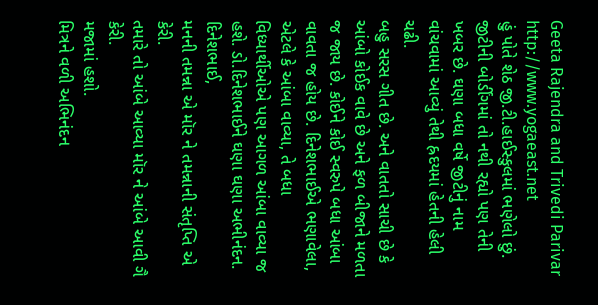Geeta Rajendra and Trivedi Parivar
http://www.yogaeast.net
હું પોતે શેઠ જી.ટી.હાઈસ્કુલમાં ભણેલો છું. જીટીની બોર્ડીંગમાં તો નથી રહ્યો પણ તેની ખબર છે. ઘણા બધા વર્ષે જીટીનું નામ વાંચવામાં આવ્યું તેથી હ્રદયમાં હેતની હેલી ચઢી.
બહુ સરસ ગીત છે. અને વાતતો સાચી છે કે આંબો કોઈક વાવે છે અને ફળ બીજાને મળતા જ જાય છે. કોઈને કોઈ સ્વરુપે બધા આંબા વાવતા જ હોય છે. દિનેશભાઈએ ભણાવેલા, એટલે કે આંબા વાવ્યા, તે બધા વિધ્યાર્થીઓએ પણ આગળ આંબા વાવ્યા જ હશે. ડો.દિનેશભાઈને ઘણા ઘણા અભીનંદન.
દિનેશભાઈ,
મનની તમન્ના એ મૉર ને તમન્નાની સંતૃપ્તિ એ કેરી.
તમારે તો આંબે આવ્યા મૉર ને આંબે આવી ગૈ કેરી.
મજામાં હશો.
મિત્રને વળી અભિનંદન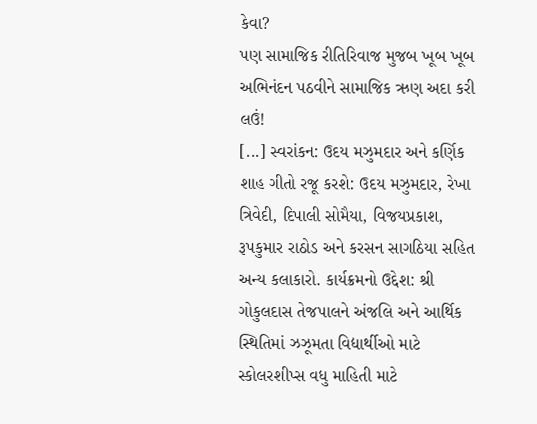કેવા?
પણ સામાજિક રીતિરિવાજ મુજબ ખૂબ ખૂબ અભિનંદન પઠવીને સામાજિક ઋણ અદા કરી લઉં!
[...] સ્વરાંકન: ઉદય મઝુમદાર અને કર્ણિક શાહ ગીતો રજૂ કરશે: ઉદય મઝુમદાર, રેખા ત્રિવેદી, દિપાલી સોમૈયા, વિજયપ્રકાશ, રૂપકુમાર રાઠોડ અને કરસન સાગઠિયા સહિત અન્ય કલાકારો. કાર્યક્રમનો ઉદ્દેશ: શ્રી ગોકુલદાસ તેજપાલને અંજલિ અને આર્થિક સ્થિતિમાં ઝઝૂમતા વિદ્યાર્થીઓ માટે સ્કોલરશીપ્સ વધુ માહિતી માટે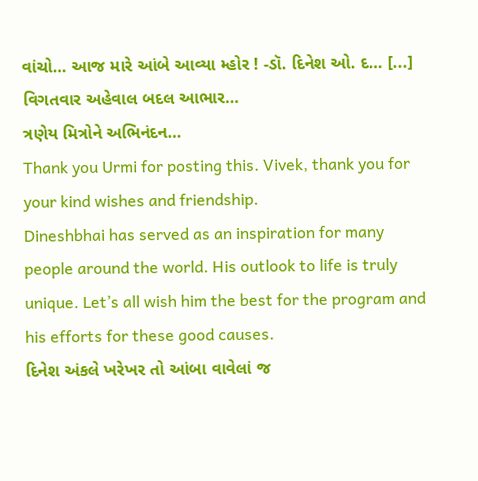વાંચો… આજ મારે આંબે આવ્યા મ્હોર ! -ડૉ. દિનેશ ઓ. દ… [...]
વિગતવાર અહેવાલ બદલ આભાર…
ત્રણેય મિત્રોને અભિનંદન…
Thank you Urmi for posting this. Vivek, thank you for your kind wishes and friendship.
Dineshbhai has served as an inspiration for many people around the world. His outlook to life is truly unique. Let’s all wish him the best for the program and his efforts for these good causes.
દિનેશ અંકલે ખરેખર તો આંબા વાવેલાં જ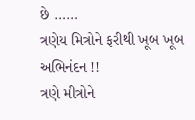છે ……
ત્રણેય મિત્રોને ફરીથી ખૂબ ખૂબ અભિનંદન !!
ત્રણે મીત્રોને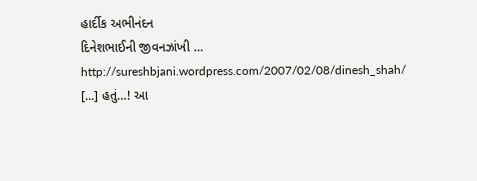હાર્દીક અભીનંદન
દિનેશભાઈની જીવનઝાંખી …
http://sureshbjani.wordpress.com/2007/02/08/dinesh_shah/
[...] હતું…! આ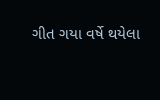ગીત ગયા વર્ષે થયેલા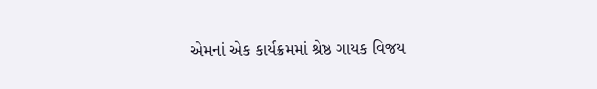એમનાં એક કાર્યક્રમમાં શ્રેષ્ઠ ગાયક વિજય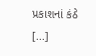પ્રકાશનાં કંઠે [...]